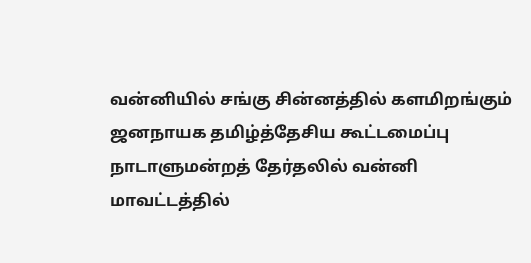வன்னியில் சங்கு சின்னத்தில் களமிறங்கும் ஜனநாயக தமிழ்த்தேசிய கூட்டமைப்பு
நாடாளுமன்றத் தேர்தலில் வன்னி மாவட்டத்தில்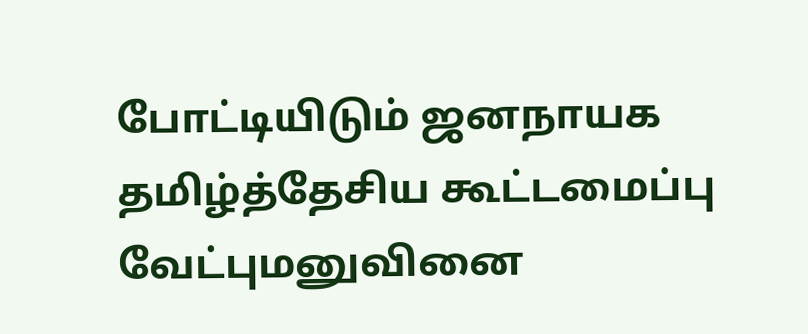போட்டியிடும் ஜனநாயக தமிழ்த்தேசிய கூட்டமைப்பு வேட்புமனுவினை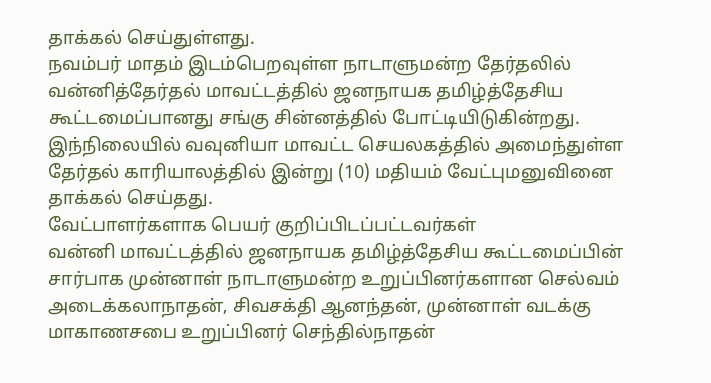தாக்கல் செய்துள்ளது.
நவம்பர் மாதம் இடம்பெறவுள்ள நாடாளுமன்ற தேர்தலில் வன்னித்தேர்தல் மாவட்டத்தில் ஜனநாயக தமிழ்த்தேசிய கூட்டமைப்பானது சங்கு சின்னத்தில் போட்டியிடுகின்றது.
இந்நிலையில் வவுனியா மாவட்ட செயலகத்தில் அமைந்துள்ள தேர்தல் காரியாலத்தில் இன்று (10) மதியம் வேட்புமனுவினை தாக்கல் செய்தது.
வேட்பாளர்களாக பெயர் குறிப்பிடப்பட்டவர்கள்
வன்னி மாவட்டத்தில் ஜனநாயக தமிழ்த்தேசிய கூட்டமைப்பின் சார்பாக முன்னாள் நாடாளுமன்ற உறுப்பினர்களான செல்வம் அடைக்கலாநாதன், சிவசக்தி ஆனந்தன், முன்னாள் வடக்கு மாகாணசபை உறுப்பினர் செந்தில்நாதன்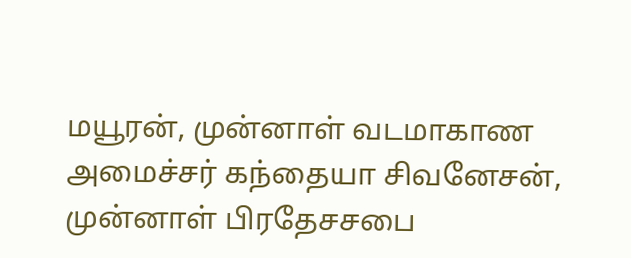மயூரன், முன்னாள் வடமாகாண அமைச்சர் கந்தையா சிவனேசன், முன்னாள் பிரதேசசபை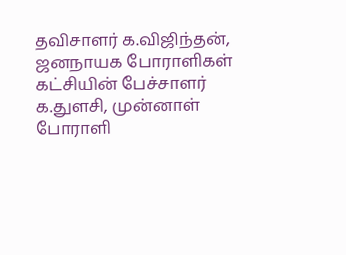தவிசாளர் க.விஜிந்தன், ஜனநாயக போராளிகள் கட்சியின் பேச்சாளர் க.துளசி, முன்னாள் போராளி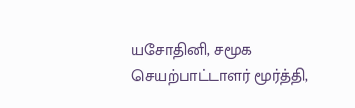யசோதினி, சமூக செயற்பாட்டாளர் மூர்த்தி,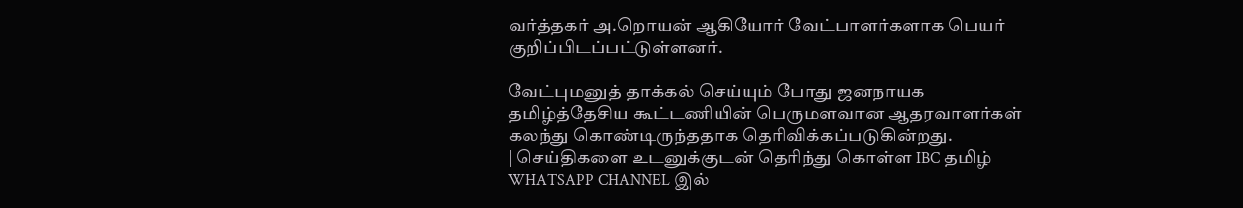வர்த்தகர் அ.றொயன் ஆகியோர் வேட்பாளர்களாக பெயர் குறிப்பிடப்பட்டுள்ளனர்.

வேட்புமனுத் தாக்கல் செய்யும் போது ஜனநாயக தமிழ்த்தேசிய கூட்டணியின் பெருமளவான ஆதரவாளர்கள் கலந்து கொண்டிருந்ததாக தெரிவிக்கப்படுகின்றது.
| செய்திகளை உடனுக்குடன் தெரிந்து கொள்ள IBC தமிழ் WHATSAPP CHANNEL இல்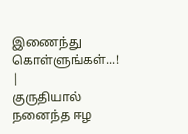இணைந்து கொள்ளுங்கள்...! |
குருதியால் நனைந்த ஈழ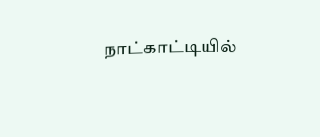நாட்காட்டியில்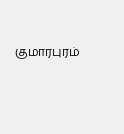குமாரபுரம்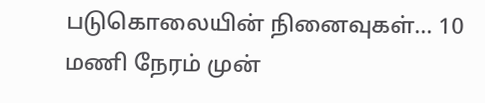படுகொலையின் நினைவுகள்… 10 மணி நேரம் முன்